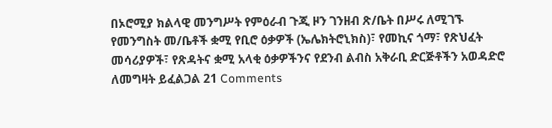በኦሮሚያ ክልላዊ መንግሥት የምዕራብ ጉጂ ዞን ገንዘብ ጽ/ቤት በሥሩ ለሚገኙ የመንግስት መ/ቤቶች ቋሚ የቢሮ ዕቃዎች (ኤሌክትሮኒክስ)፣ የመኪና ጎማ፣ የጽህፈት መሳሪያዎች፣ የጽዳትና ቋሚ አላቂ ዕቃዎችንና የደንብ ልብስ አቅራቢ ድርጅቶችን አወዳድሮ ለመግዛት ይፈልጋል 21 Comments